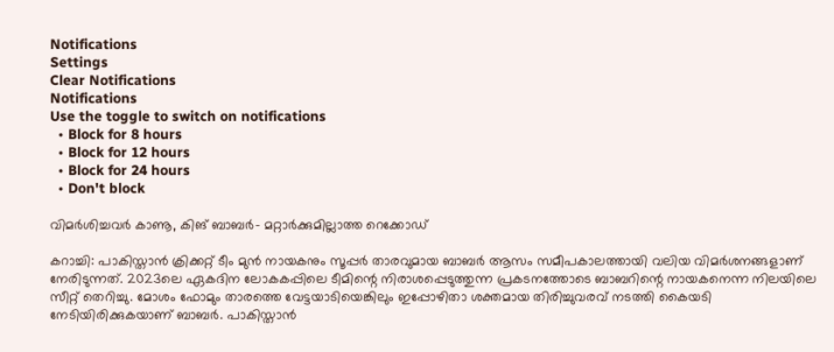Notifications
Settings
Clear Notifications
Notifications
Use the toggle to switch on notifications
  • Block for 8 hours
  • Block for 12 hours
  • Block for 24 hours
  • Don't block

വിമര്‍ശിച്ചവര്‍ കാണൂ, കിങ് ബാബര്‍- മറ്റാര്‍ക്കുമില്ലാത്ത റെക്കോഡ്

കറാച്ചി: പാകിസ്താന്‍ ക്രിക്കറ്റ് ടീം മുന്‍ നായകനും സൂപ്പര്‍ താരവുമായ ബാബര്‍ ആസം സമീപകാലത്തായി വലിയ വിമര്‍ശനങ്ങളാണ് നേരിടുന്നത്. 2023ലെ ഏകദിന ലോകകപ്പിലെ ടീമിന്റെ നിരാശപ്പെടുത്തുന്ന പ്രകടനത്തോടെ ബാബറിന്റെ നായകനെന്ന നിലയിലെ സീറ്റ് തെറിച്ചു. മോശം ഫോമും താരത്തെ വേട്ടയാടിയെങ്കിലും ഇപ്പോഴിതാ ശക്തമായ തിരിച്ചുവരവ് നടത്തി കൈയടി നേടിയിരിക്കുകയാണ് ബാബര്‍. പാകിസ്താന്‍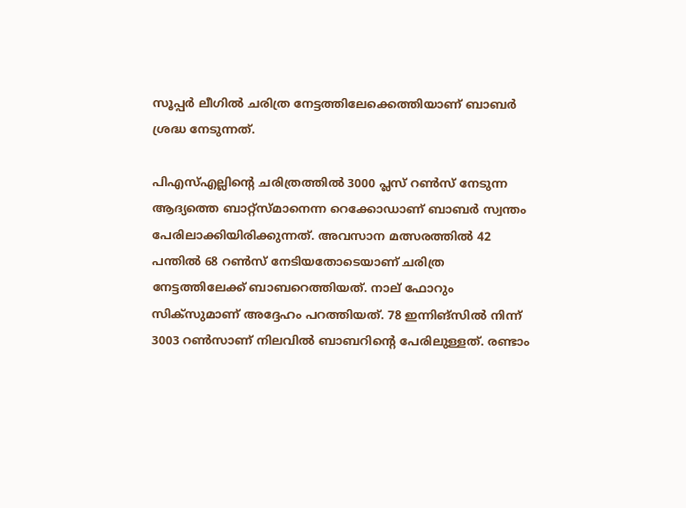സൂപ്പര്‍ ലീഗില്‍ ചരിത്ര നേട്ടത്തിലേക്കെത്തിയാണ് ബാബര്‍ ശ്രദ്ധ നേടുന്നത്.

പിഎസ്എല്ലിന്റെ ചരിത്രത്തില്‍ 3000 പ്ലസ് റണ്‍സ് നേടുന്ന ആദ്യത്തെ ബാറ്റ്‌സ്മാനെന്ന റെക്കോഡാണ് ബാബര്‍ സ്വന്തം പേരിലാക്കിയിരിക്കുന്നത്. അവസാന മത്സരത്തില്‍ 42 പന്തില്‍ 68 റണ്‍സ് നേടിയതോടെയാണ് ചരിത്ര നേട്ടത്തിലേക്ക് ബാബറെത്തിയത്. നാല് ഫോറും സിക്‌സുമാണ് അദ്ദേഹം പറത്തിയത്. 78 ഇന്നിങ്‌സില്‍ നിന്ന് 3003 റണ്‍സാണ് നിലവില്‍ ബാബറിന്റെ പേരിലുള്ളത്. രണ്ടാം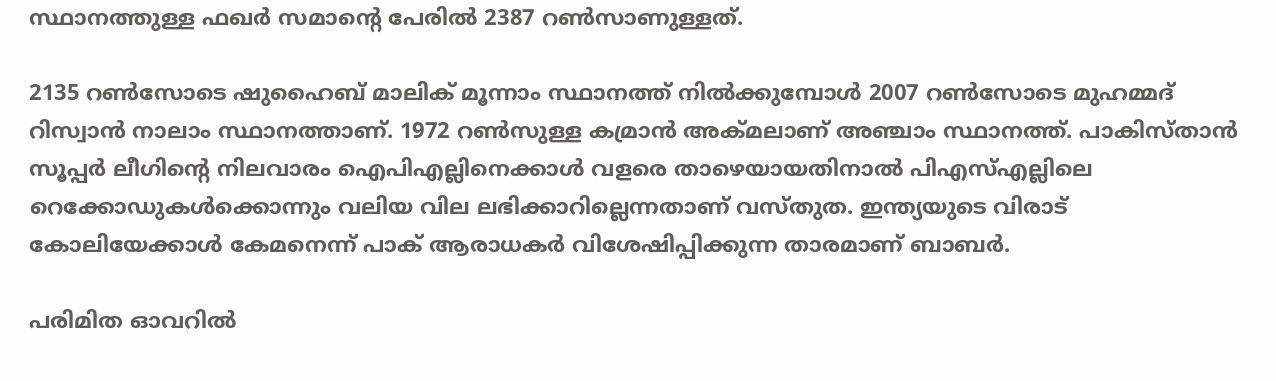സ്ഥാനത്തുള്ള ഫഖര്‍ സമാന്റെ പേരില്‍ 2387 റണ്‍സാണുള്ളത്.

2135 റണ്‍സോടെ ഷുഹൈബ് മാലിക് മൂന്നാം സ്ഥാനത്ത് നില്‍ക്കുമ്പോള്‍ 2007 റണ്‍സോടെ മുഹമ്മദ് റിസ്വാന്‍ നാലാം സ്ഥാനത്താണ്. 1972 റണ്‍സുള്ള കമ്രാന്‍ അക്മലാണ് അഞ്ചാം സ്ഥാനത്ത്. പാകിസ്താന്‍ സൂപ്പര്‍ ലീഗിന്റെ നിലവാരം ഐപിഎല്ലിനെക്കാള്‍ വളരെ താഴെയായതിനാല്‍ പിഎസ്എല്ലിലെ റെക്കോഡുകള്‍ക്കൊന്നും വലിയ വില ലഭിക്കാറില്ലെന്നതാണ് വസ്തുത. ഇന്ത്യയുടെ വിരാട് കോലിയേക്കാള്‍ കേമനെന്ന് പാക് ആരാധകര്‍ വിശേഷിപ്പിക്കുന്ന താരമാണ് ബാബര്‍.

പരിമിത ഓവറില്‍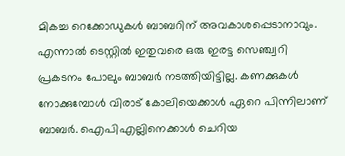മികച്ച റെക്കോഡുകള്‍ ബാബറിന് അവകാശപ്പെടാനാവും. എന്നാല്‍ ടെസ്റ്റില്‍ ഇതുവരെ ഒരു ഇരട്ട സെഞ്ച്വറി പ്രകടനം പോലും ബാബര്‍ നടത്തിയിട്ടില്ല. കണക്കുകള്‍ നോക്കുമ്പോള്‍ വിരാട് കോലിയെക്കാള്‍ ഏറെ പിന്നിലാണ് ബാബര്‍. ഐപിഎല്ലിനെക്കാള്‍ ചെറിയ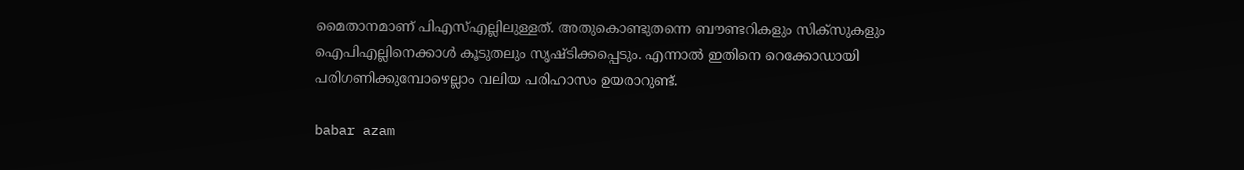മൈതാനമാണ് പിഎസ്എല്ലിലുള്ളത്. അതുകൊണ്ടുതന്നെ ബൗണ്ടറികളും സിക്‌സുകളും ഐപിഎല്ലിനെക്കാള്‍ കൂടുതലും സൃഷ്ടിക്കപ്പെടും. എന്നാല്‍ ഇതിനെ റെക്കോഡായി പരിഗണിക്കുമ്പോഴെല്ലാം വലിയ പരിഹാസം ഉയരാറുണ്ട്.

babar azam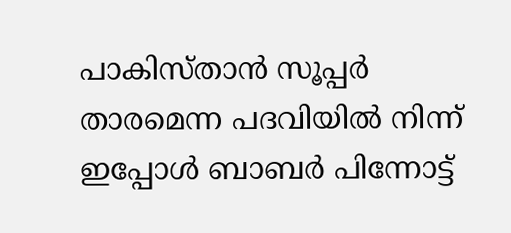പാകിസ്താന്‍ സൂപ്പര്‍ താരമെന്ന പദവിയില്‍ നിന്ന് ഇപ്പോള്‍ ബാബര്‍ പിന്നോട്ട്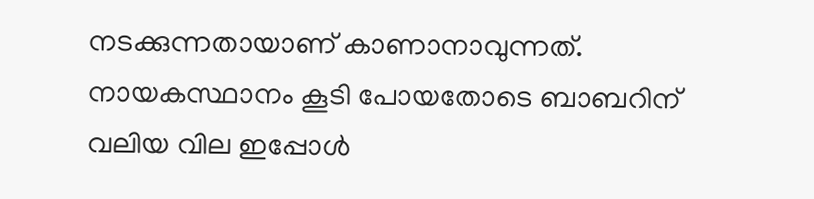നടക്കുന്നതായാണ് കാണാനാവുന്നത്. നായകസ്ഥാനം കൂടി പോയതോടെ ബാബറിന് വലിയ വില ഇപ്പോള്‍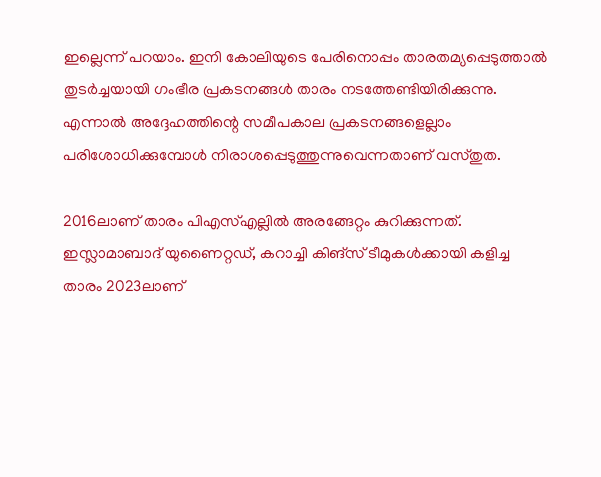ഇല്ലെന്ന് പറയാം. ഇനി കോലിയുടെ പേരിനൊപ്പം താരതമ്യപ്പെടുത്താല്‍ തുടര്‍ച്ചയായി ഗംഭീര പ്രകടനങ്ങള്‍ താരം നടത്തേണ്ടിയിരിക്കുന്നു. എന്നാല്‍ അദ്ദേഹത്തിന്റെ സമീപകാല പ്രകടനങ്ങളെല്ലാം പരിശോധിക്കുമ്പോള്‍ നിരാശപ്പെടുത്തുന്നുവെന്നതാണ് വസ്തുത.

2016ലാണ് താരം പിഎസ്എല്ലില്‍ അരങ്ങേറ്റം കുറിക്കുന്നത്. ഇസ്ലാമാബാദ് യുണൈറ്റഡ്, കറാച്ചി കിങ്‌സ് ടീമുകള്‍ക്കായി കളിച്ച താരം 2023ലാണ്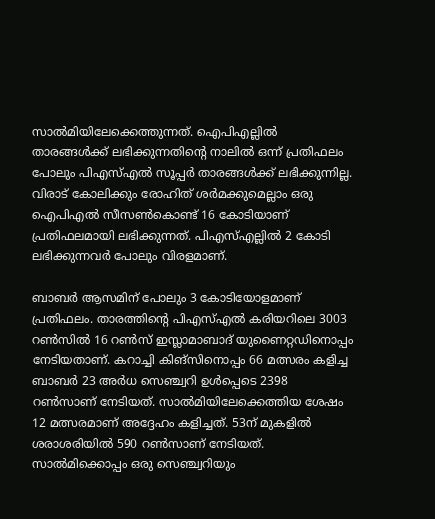സാല്‍മിയിലേക്കെത്തുന്നത്. ഐപിഎല്ലില്‍ താരങ്ങള്‍ക്ക് ലഭിക്കുന്നതിന്റെ നാലില്‍ ഒന്ന് പ്രതിഫലം പോലും പിഎസ്എല്‍ സൂപ്പര്‍ താരങ്ങള്‍ക്ക് ലഭിക്കുന്നില്ല. വിരാട് കോലിക്കും രോഹിത് ശര്‍മക്കുമെല്ലാം ഒരു ഐപിഎല്‍ സീസണ്‍കൊണ്ട് 16 കോടിയാണ് പ്രതിഫലമായി ലഭിക്കുന്നത്. പിഎസ്എല്ലില്‍ 2 കോടി ലഭിക്കുന്നവര്‍ പോലും വിരളമാണ്.

ബാബര്‍ ആസമിന് പോലും 3 കോടിയോളമാണ് പ്രതിഫലം. താരത്തിന്റെ പിഎസ്എല്‍ കരിയറിലെ 3003 റണ്‍സില്‍ 16 റണ്‍സ് ഇസ്ലാമാബാദ് യുണൈറ്റഡിനൊപ്പം നേടിയതാണ്. കറാച്ചി കിങ്‌സിനൊപ്പം 66 മത്സരം കളിച്ച ബാബര്‍ 23 അര്‍ധ സെഞ്ച്വറി ഉള്‍പ്പെടെ 2398 റണ്‍സാണ് നേടിയത്. സാല്‍മിയിലേക്കെത്തിയ ശേഷം 12 മത്സരമാണ് അദ്ദേഹം കളിച്ചത്. 53ന് മുകളില്‍ ശരാശരിയില്‍ 590 റണ്‍സാണ് നേടിയത്. സാല്‍മിക്കൊപ്പം ഒരു സെഞ്ച്വറിയും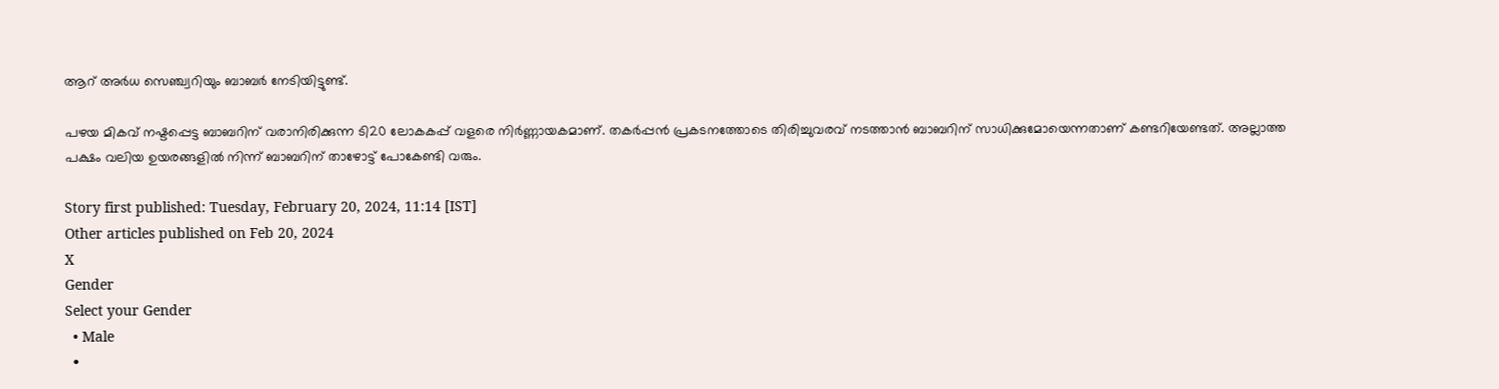ആറ് അര്‍ധ സെഞ്ച്വറിയും ബാബര്‍ നേടിയിട്ടുണ്ട്.

പഴയ മികവ് നഷ്ടപ്പെട്ട ബാബറിന് വരാനിരിക്കുന്ന ടി20 ലോകകപ്പ് വളരെ നിര്‍ണ്ണായകമാണ്. തകര്‍പ്പന്‍ പ്രകടനത്തോടെ തിരിച്ചുവരവ് നടത്താന്‍ ബാബറിന് സാധിക്കുമോയെന്നതാണ് കണ്ടറിയേണ്ടത്. അല്ലാത്ത പക്ഷം വലിയ ഉയരങ്ങളില്‍ നിന്ന് ബാബറിന് താഴോട്ട് പോകേണ്ടി വരും.

Story first published: Tuesday, February 20, 2024, 11:14 [IST]
Other articles published on Feb 20, 2024
X
Gender
Select your Gender
  • Male
  •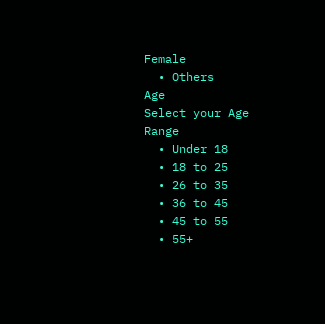Female
  • Others
Age
Select your Age Range
  • Under 18
  • 18 to 25
  • 26 to 35
  • 36 to 45
  • 45 to 55
  • 55+